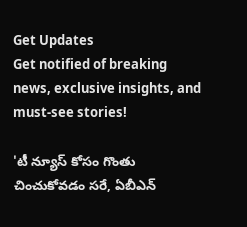Get Updates
Get notified of breaking news, exclusive insights, and must-see stories!

'టీ న్యూస్ కోసం గొంతు చించుకోవడం సరే, ఏబీఎన్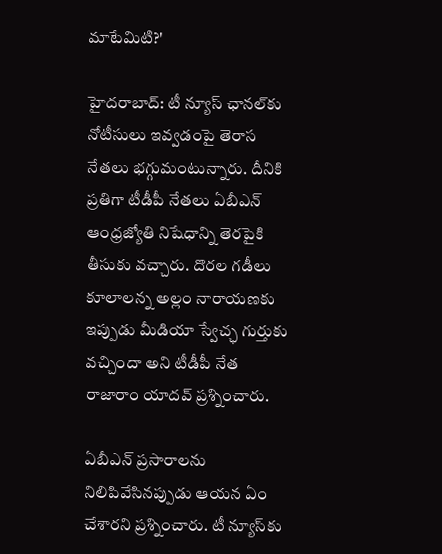మాటేమిటి?'

హైదరాబాద్: టీ న్యూస్ ఛానల్‌కు నోటీసులు ఇవ్వడంపై తెరాస నేతలు భగ్గుమంటున్నారు. దీనికి ప్రతిగా టీడీపీ నేతలు ఏబీఎన్ ఆంధ్రజ్యోతి నిషేధాన్ని తెరపైకి తీసుకు వచ్చారు. దొరల గడీలు కూలాలన్న అల్లం నారాయణకు ఇప్పుడు మీడియా స్వేచ్ఛ గుర్తుకు వచ్చిందా అని టీడీపీ నేత రాజారాం యాదవ్ ప్రశ్నించారు.

ఏబీఎన్ ప్రసారాలను నిలిపివేసినప్పుడు ఆయన ఏం చేశారని ప్రశ్నించారు. టీ న్యూస్‌కు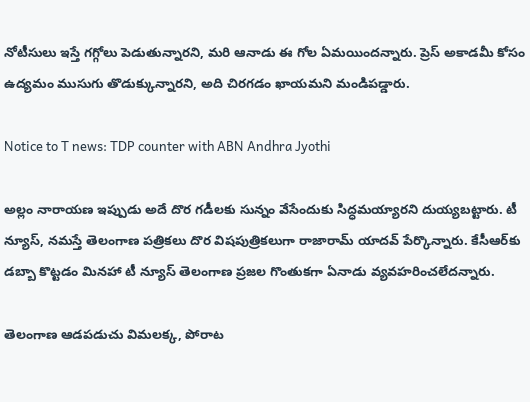నోటీసులు ఇస్తే గగ్గోలు పెడుతున్నారని, మరి ఆనాడు ఈ గోల ఏమయిందన్నారు. ప్రెస్ అకాడమీ కోసం ఉద్యమం ముసుగు తొడుక్కున్నారని, అది చిరగడం ఖాయమని మండిపడ్డారు.

Notice to T news: TDP counter with ABN Andhra Jyothi

అల్లం నారాయణ ఇప్పుడు అదే దొర గడీలకు సున్నం వేసేందుకు సిద్ధమయ్యారని దుయ్యబట్టారు. టీ న్యూస్, నమస్తే తెలంగాణ పత్రికలు దొర విషపుత్రికలుగా రాజారామ్ యాదవ్ పేర్కొన్నారు. కేసీఆర్‌కు డబ్బా కొట్టడం మినహా టీ న్యూస్ తెలంగాణ ప్రజల గొంతుకగా ఏనాడు వ్యవహరించలేదన్నారు.

తెలంగాణ ఆడపడుచు విమలక్క, పోరాట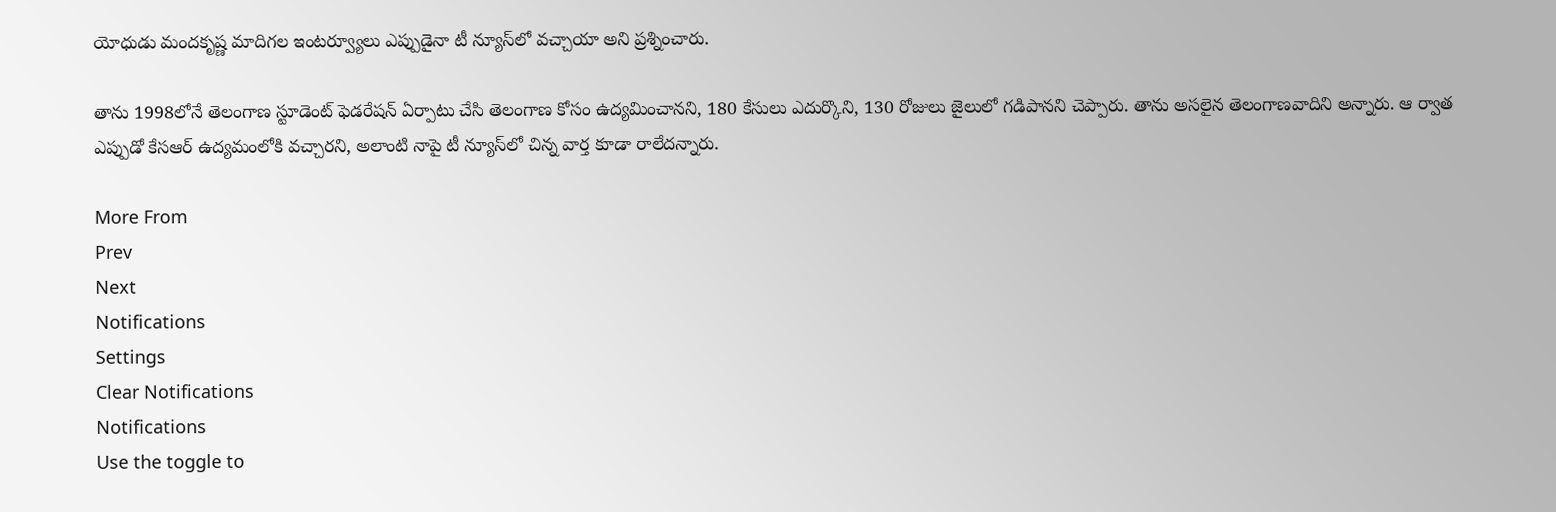యోధుడు మందకృష్ణ మాదిగల ఇంటర్వ్యూలు ఎప్పుడైనా టీ న్యూస్‌లో వచ్చాయా అని ప్రశ్నించారు.

తాను 1998లోనే తెలంగాణ స్టూడెంట్ ఫెడరేషన్ ఏర్పాటు చేసి తెలంగాణ కోసం ఉద్యమించానని, 180 కేసులు ఎదుర్కొని, 130 రోజులు జైలులో గడిపానని చెప్పారు. తాను అసలైన తెలంగాణవాదిని అన్నారు. ఆ ర్వాత ఎప్పుడో కేసఆర్ ఉద్యమంలోకి వచ్చారని, అలాంటి నాపై టీ న్యూస్‌లో చిన్న వార్త కూడా రాలేదన్నారు.

More From
Prev
Next
Notifications
Settings
Clear Notifications
Notifications
Use the toggle to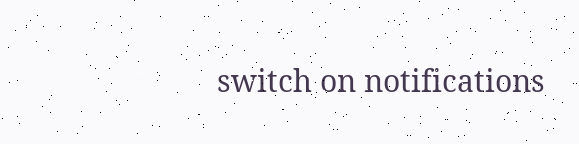switch on notifications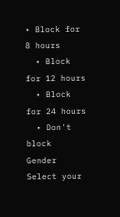• Block for 8 hours
  • Block for 12 hours
  • Block for 24 hours
  • Don't block
Gender
Select your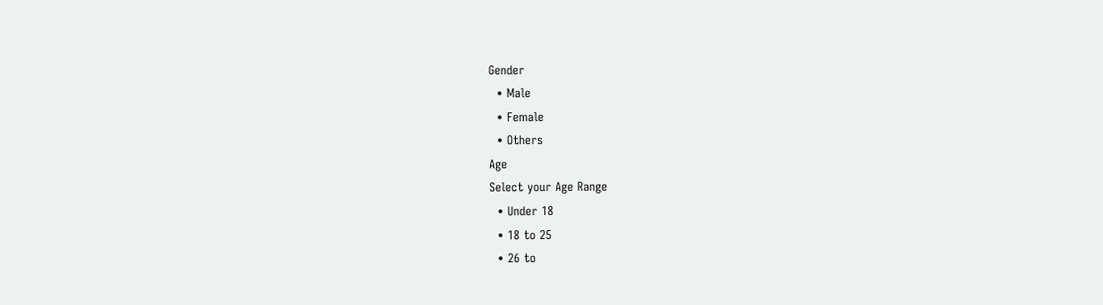Gender
  • Male
  • Female
  • Others
Age
Select your Age Range
  • Under 18
  • 18 to 25
  • 26 to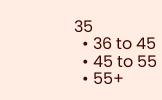35
  • 36 to 45
  • 45 to 55
  • 55+